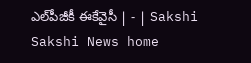ఎల్‌పీజీకీ ఈకేవైసీ | - | Sakshi
Sakshi News home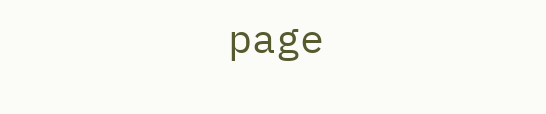page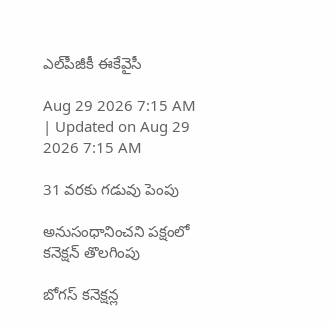ఎల్‌పీజీకీ ఈకేవైసీ

Aug 29 2026 7:15 AM | Updated on Aug 29 2026 7:15 AM

31 వరకు గడువు పెంపు

అనుసంధానించని పక్షంలో కనెక్షన్‌ తొలగింపు

బోగస్‌ కనెక్షన్ల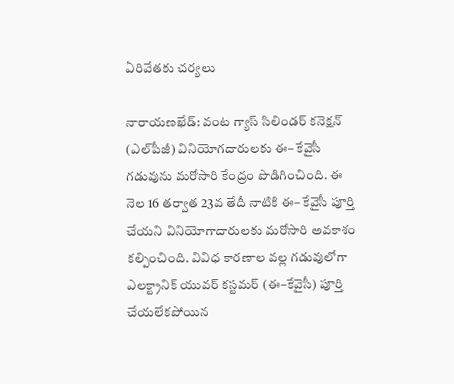ఏరివేతకు చర్యలు

నారాయణఖేడ్‌: వంట గ్యాస్‌ సిలిండర్‌ కనెక్షన్‌ (ఎల్‌పీజీ) వినియోగదారులకు ఈ– కేవైసీ గడువును మరోసారి కేంద్రం పొడిగించింది. ఈ నెల 16 తర్వాత 23వ తేదీ నాటికి ఈ– కేవైసీ పూర్తి చేయని వినియోగాదారులకు మరోసారి అవకాశం కల్పించింది. వివిధ కారణాల వల్ల గడువులోగా ఎలక్ట్రానిక్‌ యువర్‌ కస్టమర్‌ (ఈ–కేవైసీ) పూర్తి చేయలేకపోయిన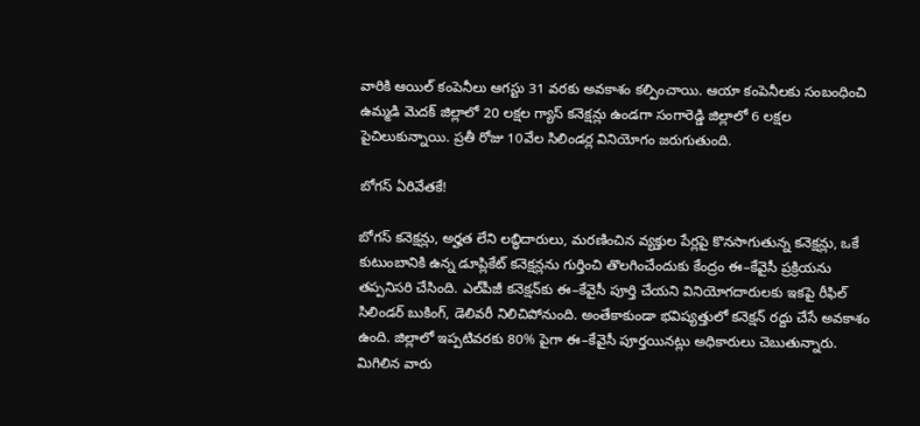వారికి ఆయిల్‌ కంపెనీలు ఆగస్టు 31 వరకు అవకాశం కల్పించాయి. ఆయా కంపెనీలకు సంబంధించి ఉమ్మడి మెదక్‌ జిల్లాలో 20 లక్షల గ్యాస్‌ కనెక్షన్లు ఉండగా సంగారెడ్డి జిల్లాలో 6 లక్షల పైచిలుకున్నాయి. ప్రతీ రోజు 10వేల సిలిండర్ల వినియోగం జరుగుతుంది.

బోగస్‌ ఏరివేతకే!

బోగస్‌ కనెక్షన్లు, అర్హత లేని లబ్ధిదారులు, మరణించిన వ్యక్తుల పేర్లపై కొనసాగుతున్న కనెక్షన్లు, ఒకే కుటుంబానికి ఉన్న డూప్లికేట్‌ కనెక్షన్లను గుర్తించి తొలగించేందుకు కేంద్రం ఈ–కేవైసీ ప్రక్రియను తప్పనిసరి చేసింది. ఎల్‌పీజీ కనెక్షన్‌కు ఈ–కేవైసీ పూర్తి చేయని వినియోగదారులకు ఇకపై రీఫిల్‌ సిలిండర్‌ బుకింగ్‌, డెలివరీ నిలిచిపోనుంది. అంతేకాకుండా భవిష్యత్తులో కనెక్షన్‌ రద్దు చేసే అవకాశం ఉంది. జిల్లాలో ఇప్పటివరకు 80% పైగా ఈ–కేవైసీ పూర్తయినట్లు అధికారులు చెబుతున్నారు. మిగిలిన వారు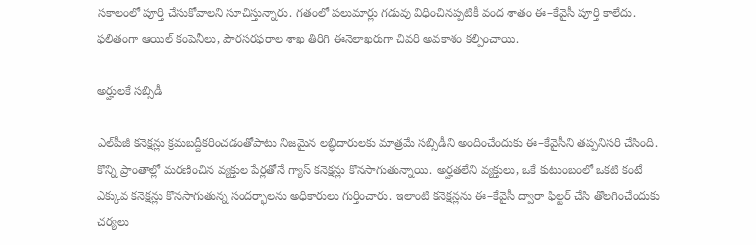సకాలంలో పూర్తి చేసుకోవాలని సూచిస్తున్నారు. గతంలో పలుమార్లు గడువు విధించినప్పటికీ వంద శాతం ఈ–కేవైసీ పూర్తి కాలేదు. ఫలితంగా ఆయిల్‌ కంపెనీలు, పౌరసరఫరాల శాఖ తిరిగి ఈనెలాఖరుగా చివరి అవకాశం కల్పించాయి.

అర్హులకే సబ్సిడీ

ఎల్‌పీజీ కనెక్షన్లు క్రమబద్దీకరించడంతోపాటు నిజమైన లబ్ధిదారులకు మాత్రమే సబ్సిడీని అందించేందుకు ఈ–కేవైసీని తప్పనిసరి చేసింది. కొన్ని ప్రాంతాల్లో మరణించిన వ్యక్తుల పేర్లతోనే గ్యాస్‌ కనెక్షన్లు కొనసాగుతున్నాయి. అర్హతలేని వ్యక్తులు, ఒకే కుటుంబంలో ఒకటి కంటే ఎక్కువ కనెక్షన్లు కొనసాగుతున్న సందర్భాలను అధికారులు గుర్తించారు. ఇలాంటి కనెక్షన్లను ఈ–కేవైసీ ద్వారా ఫిల్టర్‌ చేసి తొలగించేందుకు చర్యలు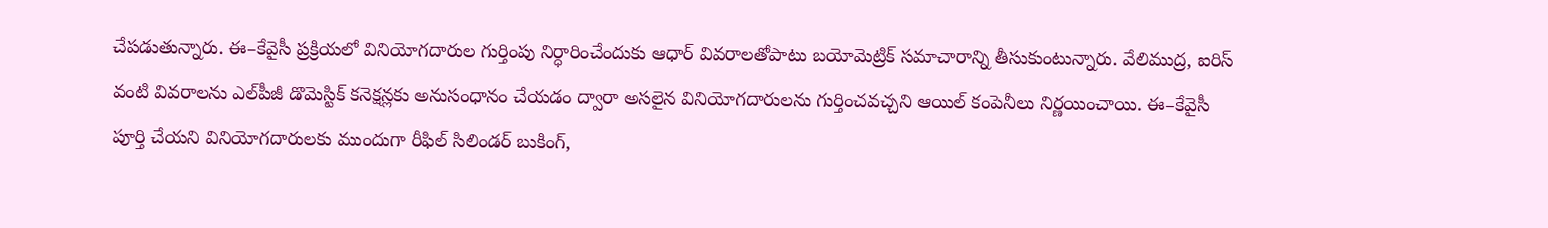చేపడుతున్నారు. ఈ–కేవైసీ ప్రక్రియలో వినియోగదారుల గుర్తింపు నిర్ధారించేందుకు ఆధార్‌ వివరాలతోపాటు బయోమెట్రిక్‌ సమాచారాన్ని తీసుకుంటున్నారు. వేలిముద్ర, ఐరిస్‌ వంటి వివరాలను ఎల్‌పీజీ డొమెస్టిక్‌ కనెక్షన్లకు అనుసంధానం చేయడం ద్వారా అసలైన వినియోగదారులను గుర్తించవచ్చని ఆయిల్‌ కంపెనీలు నిర్ణయించాయి. ఈ–కేవైసీ పూర్తి చేయని వినియోగదారులకు ముందుగా రీఫిల్‌ సిలిండర్‌ బుకింగ్‌,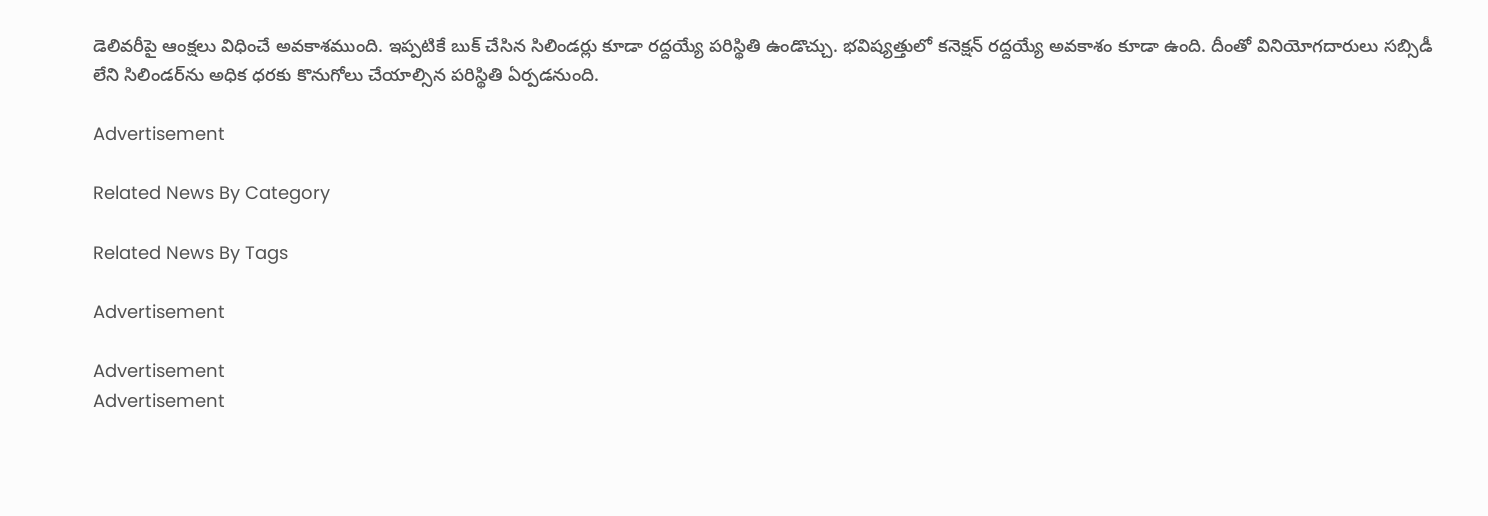డెలివరీపై ఆంక్షలు విధించే అవకాశముంది. ఇప్పటికే బుక్‌ చేసిన సిలిండర్లు కూడా రద్దయ్యే పరిస్థితి ఉండొచ్చు. భవిష్యత్తులో కనెక్షన్‌ రద్దయ్యే అవకాశం కూడా ఉంది. దీంతో వినియోగదారులు సబ్సిడీ లేని సిలిండర్‌ను అధిక ధరకు కొనుగోలు చేయాల్సిన పరిస్థితి ఏర్పడనుంది.

Advertisement

Related News By Category

Related News By Tags

Advertisement

Advertisement
Advertisement